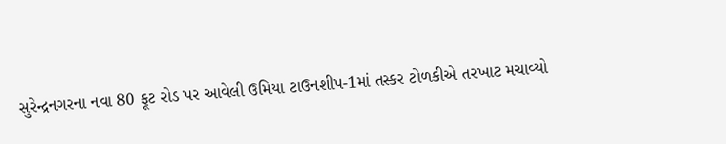સુરેન્દ્રનગરના નવા 80 ફૂટ રોડ પર આવેલી ઉમિયા ટાઉનશીપ-1માં તસ્કર ટોળકીએ તરખાટ મચાવ્યો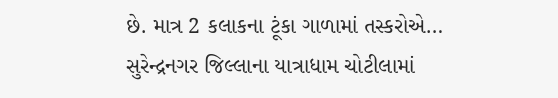છે. માત્ર 2 કલાકના ટૂંકા ગાળામાં તસ્કરોએ…
સુરેન્દ્રનગર જિલ્લાના યાત્રાધામ ચોટીલામાં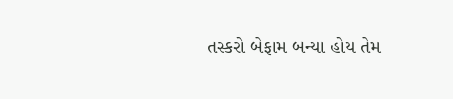તસ્કરો બેફામ બન્યા હોય તેમ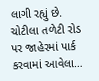લાગી રહ્યું છે. ચોટીલા તળેટી રોડ પર જાહેરમાં પાર્ક કરવામાં આવેલા…